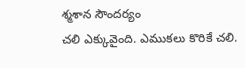శ్మశాన సౌందర్యం
చలి ఎక్కువైంది. ఎముకలు కొరికే చలి.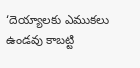‘దెయ్యాలకు ఎముకలు ఉండవు కాబట్టి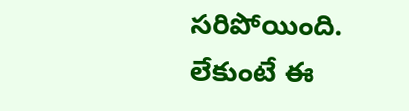సరిపోయింది. లేకుంటే ఈ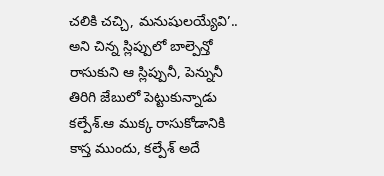చలికి చచ్చి, మనుషులయ్యేవి’.. అని చిన్న స్లిప్పులో బాల్పెన్తో రాసుకుని ఆ స్లిప్పునీ, పెన్నునీ తిరిగి జేబులో పెట్టుకున్నాడు కల్పేశ్.ఆ ముక్క రాసుకోడానికి కాస్త ముందు, కల్పేశ్ అదే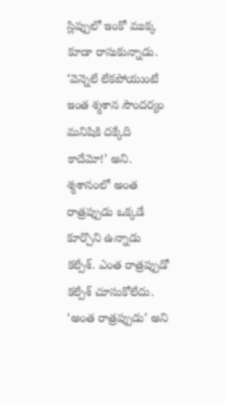స్లిప్పులో ఇంకో ముక్క కూడా రాసుకున్నాడు. ‘వెన్నెలే లేకపోయుంటే ఇంత శ్మశాన సౌందర్యం మనిషికి దక్కేది కాదేమో!’ అని. శ్మశానంలో అంత రాత్రప్పుడు ఒక్కడే కూర్చొని ఉన్నాడు కల్పేశ్. ఎంత రాత్రప్పుడో కల్పేశ్ చూసుకోలేదు. ‘అంత రాత్రప్పుడు’ అని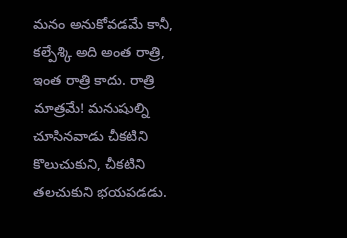మనం అనుకోవడమే కానీ, కల్పేశ్కి అది అంత రాత్రి, ఇంత రాత్రి కాదు. రాత్రి మాత్రమే! మనుషుల్ని చూసినవాడు చీకటిని కొలుచుకుని, చీకటిని తలచుకుని భయపడడు.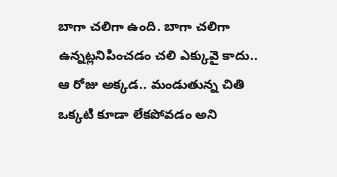బాగా చలిగా ఉంది. బాగా చలిగా ఉన్నట్లనిపించడం చలి ఎక్కువై కాదు.. ఆ రోజు అక్కడ.. మండుతున్న చితి ఒక్కటి కూడా లేకపోవడం అని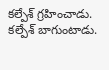కల్పేశ్ గ్రహించాడు. కల్పేశ్ బాగుంటాడు.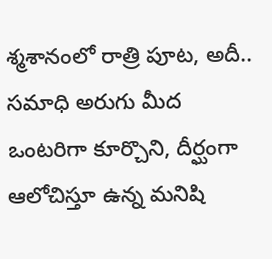శ్మశానంలో రాత్రి పూట, అదీ.. సమాధి అరుగు మీద ఒంటరిగా కూర్చొని, దీర్ఘంగా ఆలోచిస్తూ ఉన్న మనిషి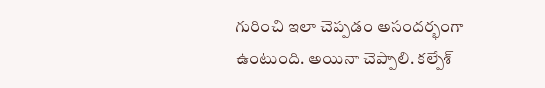గురించి ఇలా చెప్పడం అసందర్భంగా ఉంటుంది. అయినా చెప్పాలి. కల్పేశ్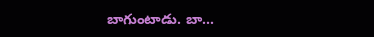బాగుంటాడు. బా...